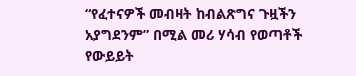“የፈተናዎች መብዛት ከብልጽግና ጉዟችን አያግደንም” በሚል መሪ ሃሳብ የወጣቶች የውይይት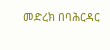መድረክ በባሕርዳር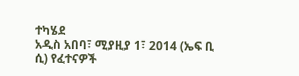ተካሄደ
አዲስ አበባ፣ ሚያዚያ 1፣ 2014 (ኤፍ ቢ ሲ) የፈተናዎች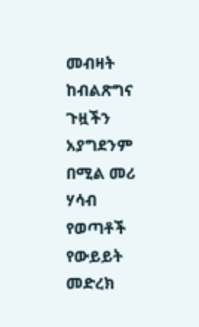መብዛት ከብልጽግና ጉዟችን አያግደንም በሚል መሪ ሃሳብ የወጣቶች የውይይት መድረክ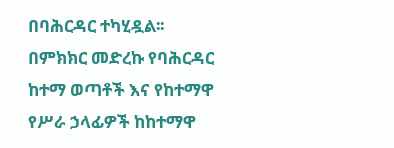በባሕርዳር ተካሂዷል፡፡
በምክክር መድረኩ የባሕርዳር ከተማ ወጣቶች እና የከተማዋ የሥራ ኃላፊዎች ከከተማዋ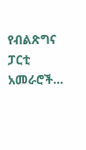የብልጽግና ፓርቲ አመራሮች…